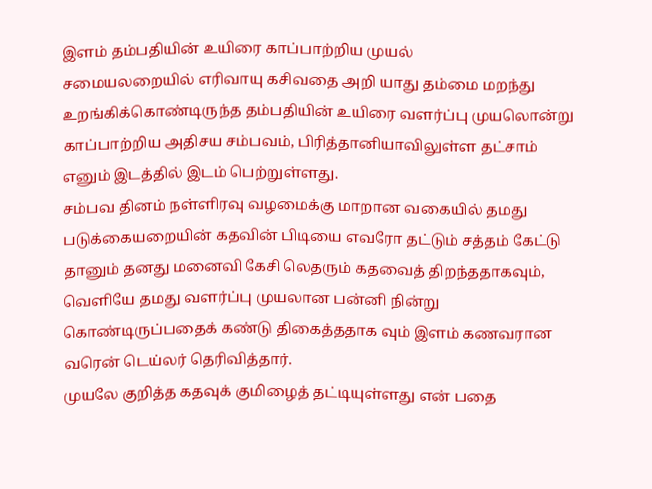இளம் தம்பதியின் உயிரை காப்பாற்றிய முயல்
சமையலறையில் எரிவாயு கசிவதை அறி யாது தம்மை மறந்து உறங்கிக்கொண்டிருந்த தம்பதியின் உயிரை வளர்ப்பு முயலொன்று காப்பாற்றிய அதிசய சம்பவம், பிரித்தானியாவிலுள்ள தட்சாம் எனும் இடத்தில் இடம் பெற்றுள்ளது.
சம்பவ தினம் நள்ளிரவு வழமைக்கு மாறான வகையில் தமது படுக்கையறையின் கதவின் பிடியை எவரோ தட்டும் சத்தம் கேட்டு தானும் தனது மனைவி கேசி லெதரும் கதவைத் திறந்ததாகவும், வெளியே தமது வளர்ப்பு முயலான பன்னி நின்று கொண்டிருப்பதைக் கண்டு திகைத்ததாக வும் இளம் கணவரான வரென் டெய்லர் தெரிவித்தார்.
முயலே குறித்த கதவுக் குமிழைத் தட்டியுள்ளது என் பதை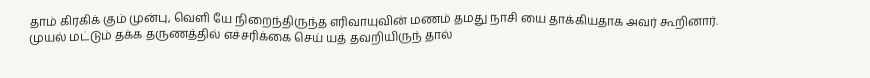தாம் கிரகிக் கும் முன்பு, வெளி யே நிறைந்திருந்த எரிவாயுவின் மணம் தமது நாசி யை தாக்கியதாக அவர் கூறினார்.
முயல் மட்டும் தக்க தருணத்தில் எச்சரிக்கை செய் யத் தவறியிருந் தால்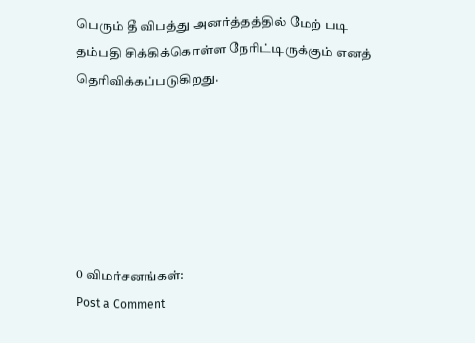பெரும் தீ விபத்து அனர்த்தத்தில் மேற் படி தம்பதி சிக்கிக்கொள்ள நேரிட்டிருக்கும் எனத் தெரிவிக்கப்படுகிறது.






0 விமர்சனங்கள்:
Post a Comment